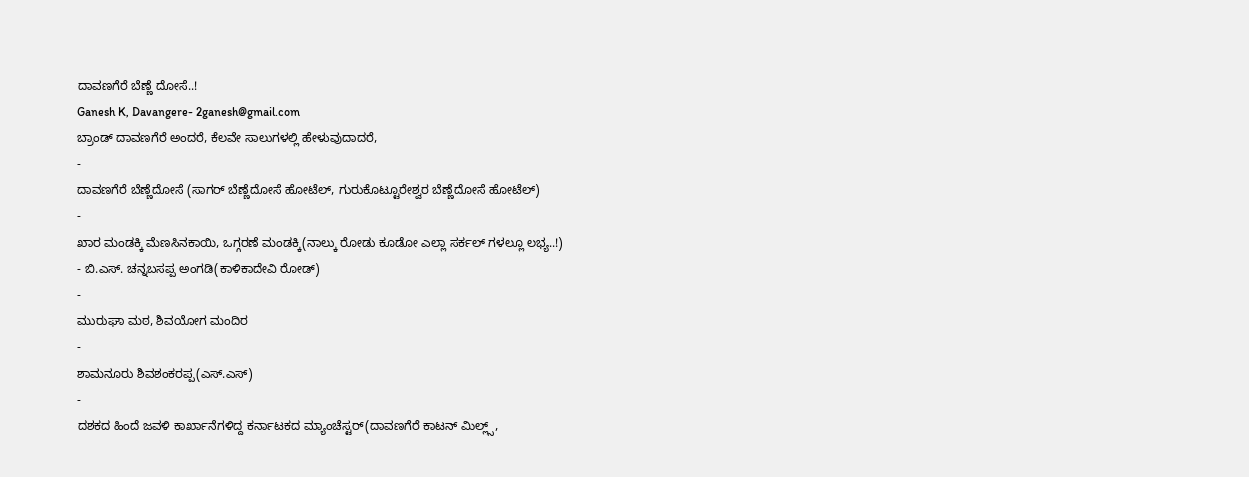ದಾವಣಗೆರೆ ಬೆಣ್ಣೆ ದೋಸೆ..!
Ganesh K, Davangere- 2ganesh@gmail.com
ಬ್ರಾಂಡ್ ದಾವಣಗೆರೆ ಅಂದರೆ, ಕೆಲವೇ ಸಾಲುಗಳಲ್ಲಿ ಹೇಳುವುದಾದರೆ,
-
ದಾವಣಗೆರೆ ಬೆಣ್ಣೆದೋಸೆ (ಸಾಗರ್ ಬೆಣ್ಣೆದೋಸೆ ಹೋಟೆಲ್, ಗುರುಕೊಟ್ಟೂರೇಶ್ವರ ಬೆಣ್ಣೆದೋಸೆ ಹೋಟೆಲ್)
-
ಖಾರ ಮಂಡಕ್ಕಿ ಮೆಣಸಿನಕಾಯಿ, ಒಗ್ಗರಣೆ ಮಂಡಕ್ಕಿ(ನಾಲ್ಕು ರೋಡು ಕೂಡೋ ಎಲ್ಲಾ ಸರ್ಕಲ್ ಗಳಲ್ಲೂ ಲಭ್ಯ..!)
- ಬಿ.ಎಸ್. ಚನ್ನಬಸಪ್ಪ ಅಂಗಡಿ(ಕಾಳಿಕಾದೇವಿ ರೋಡ್)
-
ಮುರುಘಾ ಮಠ, ಶಿವಯೋಗ ಮಂದಿರ
-
ಶಾಮನೂರು ಶಿವಶಂಕರಪ್ಪ(ಎಸ್.ಎಸ್)
-
ದಶಕದ ಹಿಂದೆ ಜವಳಿ ಕಾರ್ಖಾನೆಗಳಿದ್ದ ಕರ್ನಾಟಕದ ಮ್ಯಾಂಚೆಸ್ಟರ್(ದಾವಣಗೆರೆ ಕಾಟನ್ ಮಿಲ್ಲ್ಸ್,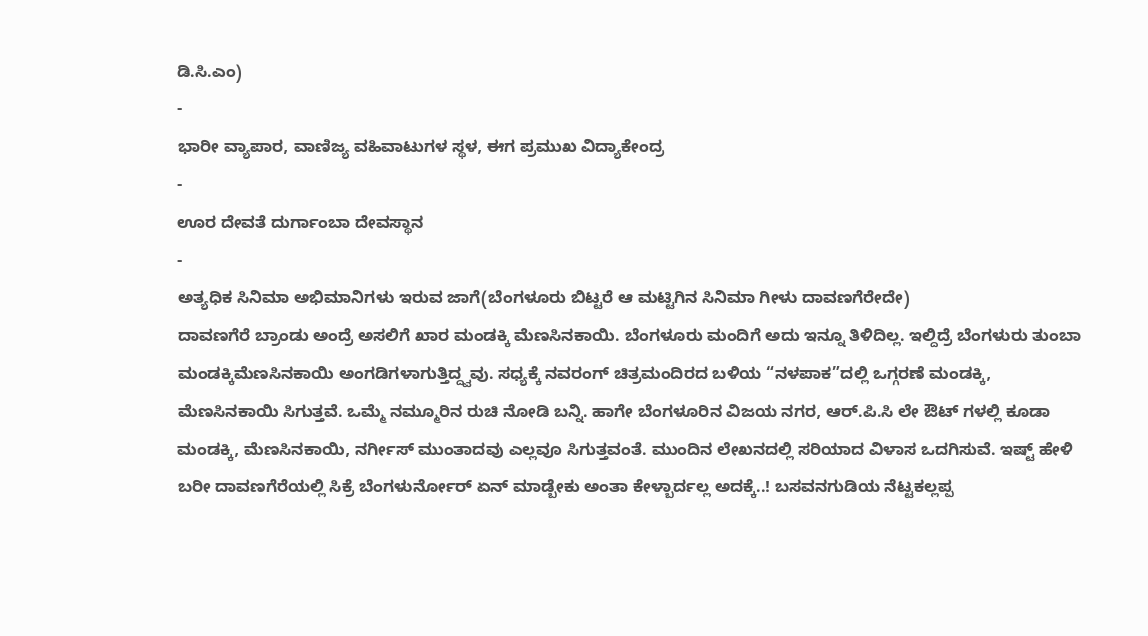ಡಿ.ಸಿ.ಎಂ)
-
ಭಾರೀ ವ್ಯಾಪಾರ, ವಾಣಿಜ್ಯ ವಹಿವಾಟುಗಳ ಸ್ಥಳ, ಈಗ ಪ್ರಮುಖ ವಿದ್ಯಾಕೇಂದ್ರ
-
ಊರ ದೇವತೆ ದುರ್ಗಾಂಬಾ ದೇವಸ್ಥಾನ
-
ಅತ್ಯಧಿಕ ಸಿನಿಮಾ ಅಭಿಮಾನಿಗಳು ಇರುವ ಜಾಗೆ(ಬೆಂಗಳೂರು ಬಿಟ್ಟರೆ ಆ ಮಟ್ಟಿಗಿನ ಸಿನಿಮಾ ಗೀಳು ದಾವಣಗೆರೇದೇ)
ದಾವಣಗೆರೆ ಬ್ರಾಂಡು ಅಂದ್ರೆ ಅಸಲಿಗೆ ಖಾರ ಮಂಡಕ್ಕಿ ಮೆಣಸಿನಕಾಯಿ. ಬೆಂಗಳೂರು ಮಂದಿಗೆ ಅದು ಇನ್ನೂ ತಿಳಿದಿಲ್ಲ. ಇಲ್ದಿದ್ರೆ ಬೆಂಗಳುರು ತುಂಬಾ ಮಂಡಕ್ಕಿಮೆಣಸಿನಕಾಯಿ ಅಂಗಡಿಗಳಾಗುತ್ತಿದ್ದ್ವವು. ಸಧ್ಯಕ್ಕೆ ನವರಂಗ್ ಚಿತ್ರಮಂದಿರದ ಬಳಿಯ “ನಳಪಾಕ”ದಲ್ಲಿ ಒಗ್ಗರಣೆ ಮಂಡಕ್ಕಿ, ಮೆಣಸಿನಕಾಯಿ ಸಿಗುತ್ತವೆ. ಒಮ್ಮೆ ನಮ್ಮೂರಿನ ರುಚಿ ನೋಡಿ ಬನ್ನಿ. ಹಾಗೇ ಬೆಂಗಳೂರಿನ ವಿಜಯ ನಗರ, ಆರ್.ಪಿ.ಸಿ ಲೇ ಔಟ್ ಗಳಲ್ಲಿ ಕೂಡಾ ಮಂಡಕ್ಕಿ, ಮೆಣಸಿನಕಾಯಿ, ನರ್ಗೀಸ್ ಮುಂತಾದವು ಎಲ್ಲವೂ ಸಿಗುತ್ತವಂತೆ. ಮುಂದಿನ ಲೇಖನದಲ್ಲಿ ಸರಿಯಾದ ವಿಳಾಸ ಒದಗಿಸುವೆ. ಇಷ್ಟ್ ಹೇಳಿ ಬರೀ ದಾವಣಗೆರೆಯಲ್ಲಿ ಸಿಕ್ರೆ ಬೆಂಗಳುರ್ನೋರ್ ಏನ್ ಮಾಡ್ಬೇಕು ಅಂತಾ ಕೇಳ್ಬಾರ್ದಲ್ಲ ಅದಕ್ಕೆ..! ಬಸವನಗುಡಿಯ ನೆಟ್ಟಕಲ್ಲಪ್ಪ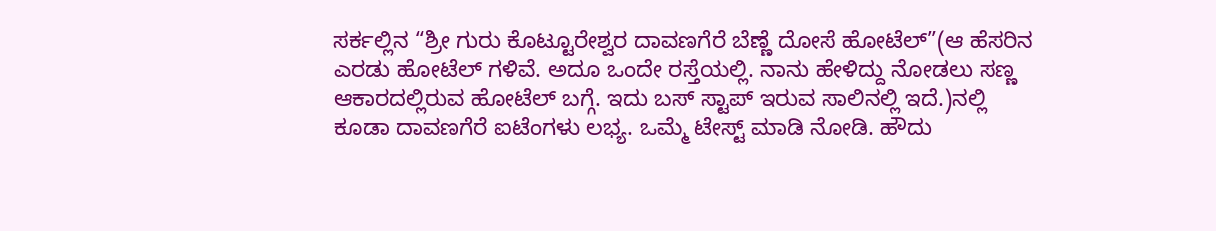ಸರ್ಕಲ್ಲಿನ “ಶ್ರೀ ಗುರು ಕೊಟ್ಟೂರೇಶ್ವರ ದಾವಣಗೆರೆ ಬೆಣ್ಣೆ ದೋಸೆ ಹೋಟೆಲ್”(ಆ ಹೆಸರಿನ ಎರಡು ಹೋಟೆಲ್ ಗಳಿವೆ. ಅದೂ ಒಂದೇ ರಸ್ತೆಯಲ್ಲಿ. ನಾನು ಹೇಳಿದ್ದು ನೋಡಲು ಸಣ್ಣ ಆಕಾರದಲ್ಲಿರುವ ಹೋಟೆಲ್ ಬಗ್ಗೆ. ಇದು ಬಸ್ ಸ್ಟಾಪ್ ಇರುವ ಸಾಲಿನಲ್ಲಿ ಇದೆ.)ನಲ್ಲಿ ಕೂಡಾ ದಾವಣಗೆರೆ ಐಟೆಂಗಳು ಲಭ್ಯ. ಒಮ್ಮೆ ಟೇಸ್ಟ್ ಮಾಡಿ ನೋಡಿ. ಹೌದು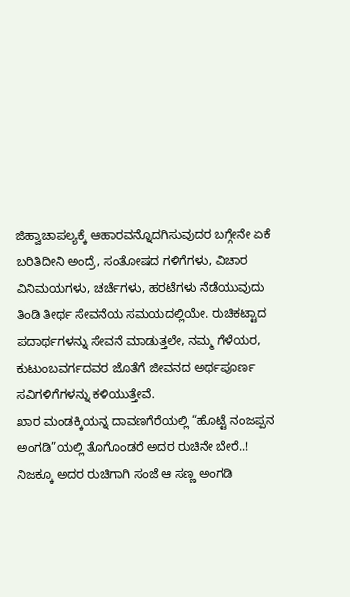ಜಿಹ್ವಾಚಾಪಲ್ಯಕ್ಕೆ ಆಹಾರವನ್ನೊದಗಿಸುವುದರ ಬಗ್ಗೇನೇ ಏಕೆ ಬರಿತಿದೀನಿ ಅಂದ್ರೆ, ಸಂತೋಷದ ಗಳಿಗೆಗಳು, ವಿಚಾರ ವಿನಿಮಯಗಳು, ಚರ್ಚೆಗಳು, ಹರಟೆಗಳು ನೆಡೆಯುವುದು ತಿಂಡಿ ತೀರ್ಥ ಸೇವನೆಯ ಸಮಯದಲ್ಲಿಯೇ. ರುಚಿಕಟ್ಟಾದ ಪದಾರ್ಥಗಳನ್ನು ಸೇವನೆ ಮಾಡುತ್ತಲೇ, ನಮ್ಮ ಗೆಳೆಯರ, ಕುಟುಂಬವರ್ಗದವರ ಜೊತೆಗೆ ಜೀವನದ ಅರ್ಥಪೂರ್ಣ ಸವಿಗಳಿಗೆಗಳನ್ನು ಕಳಿಯುತ್ತೇವೆ.
ಖಾರ ಮಂಡಕ್ಕಿಯನ್ನ ದಾವಣಗೆರೆಯಲ್ಲಿ “ಹೊಟ್ಟೆ ನಂಜಪ್ಪನ ಅಂಗಡಿ”ಯಲ್ಲಿ ತೊಗೊಂಡರೆ ಅದರ ರುಚಿನೇ ಬೇರೆ..! ನಿಜಕ್ಕೂ ಅದರ ರುಚಿಗಾಗಿ ಸಂಜೆ ಆ ಸಣ್ಣ ಅಂಗಡಿ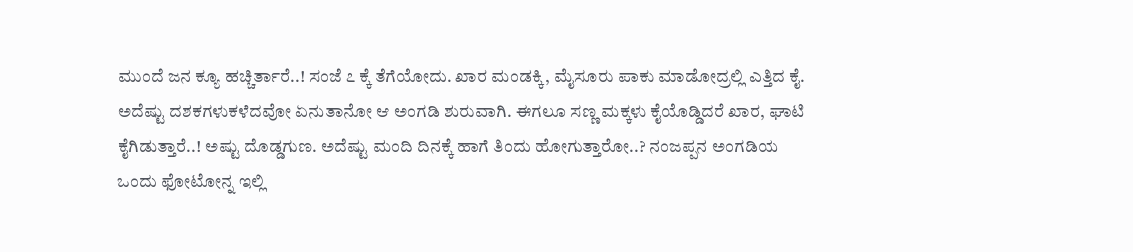ಮುಂದೆ ಜನ ಕ್ಯೂ ಹಚ್ಚಿರ್ತಾರೆ..! ಸಂಜೆ ೭ ಕ್ಕೆ ತೆಗೆಯೋದು. ಖಾರ ಮಂಡಕ್ಕಿ, ಮೈಸೂರು ಪಾಕು ಮಾಡೋದ್ರಲ್ಲಿ ಎತ್ತಿದ ಕೈ. ಅದೆಷ್ಟು ದಶಕಗಳುಕಳೆದವೋ ಏನುತಾನೋ ಆ ಅಂಗಡಿ ಶುರುವಾಗಿ. ಈಗಲೂ ಸಣ್ಣ ಮಕ್ಕಳು ಕೈಯೊಡ್ಡಿದರೆ ಖಾರ, ಘಾಟಿ ಕೈಗಿಡುತ್ತಾರೆ..! ಅಷ್ಟು ದೊಡ್ಡಗುಣ. ಅದೆಷ್ಟು ಮಂದಿ ದಿನಕ್ಕೆ ಹಾಗೆ ತಿಂದು ಹೋಗುತ್ತಾರೋ..? ನಂಜಪ್ಪನ ಅಂಗಡಿಯ ಒಂದು ಫೋಟೋನ್ನ ಇಲ್ಲಿ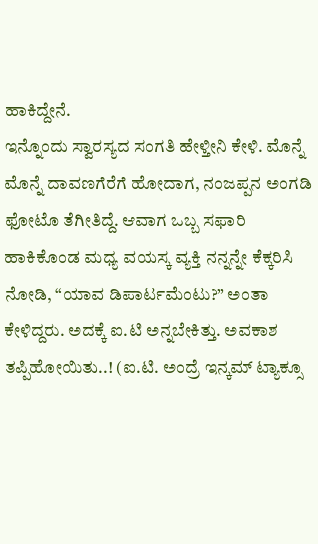ಹಾಕಿದ್ದೇನೆ.
ಇನ್ನೊಂದು ಸ್ವಾರಸ್ಯದ ಸಂಗತಿ ಹೇಳ್ತೀನಿ ಕೇಳಿ. ಮೊನ್ನೆ ಮೊನ್ನೆ ದಾವಣಗೆರೆಗೆ ಹೋದಾಗ, ನಂಜಪ್ಪನ ಅಂಗಡಿ ಫೋಟೊ ತೆಗೀತಿದ್ದೆ. ಆವಾಗ ಒಬ್ಬ ಸಫಾರಿ ಹಾಕಿಕೊಂಡ ಮಧ್ಯ ವಯಸ್ಕ ವ್ಯಕ್ತಿ ನನ್ನನ್ನೇ ಕೆಕ್ಕರಿಸಿ ನೋಡಿ, “ಯಾವ ಡಿಪಾರ್ಟಮೆಂಟು?” ಅಂತಾ ಕೇಳಿದ್ದರು. ಅದಕ್ಕೆ ಐ.ಟಿ ಅನ್ನಬೇಕಿತ್ತು. ಅವಕಾಶ ತಪ್ಪಿಹೋಯಿತು..! (ಐ.ಟಿ. ಅಂದ್ರೆ ಇನ್ಕಮ್ ಟ್ಯಾಕ್ಸೂ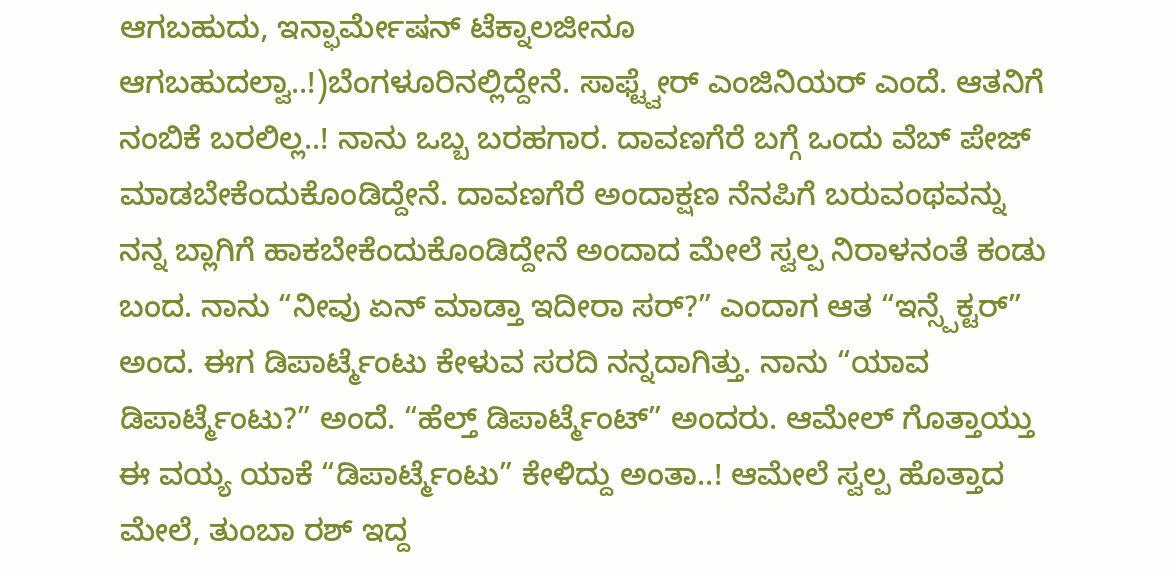ಆಗಬಹುದು, ಇನ್ಫಾರ್ಮೇಷನ್ ಟೆಕ್ನಾಲಜೀನೂ ಆಗಬಹುದಲ್ವಾ..!)ಬೆಂಗಳೂರಿನಲ್ಲಿದ್ದೇನೆ. ಸಾಫ್ಟ್ವೇರ್ ಎಂಜಿನಿಯರ್ ಎಂದೆ. ಆತನಿಗೆ ನಂಬಿಕೆ ಬರಲಿಲ್ಲ..! ನಾನು ಒಬ್ಬ ಬರಹಗಾರ. ದಾವಣಗೆರೆ ಬಗ್ಗೆ ಒಂದು ವೆಬ್ ಪೇಜ್ ಮಾಡಬೇಕೆಂದುಕೊಂಡಿದ್ದೇನೆ. ದಾವಣಗೆರೆ ಅಂದಾಕ್ಷಣ ನೆನಪಿಗೆ ಬರುವಂಥವನ್ನು ನನ್ನ ಬ್ಲಾಗಿಗೆ ಹಾಕಬೇಕೆಂದುಕೊಂಡಿದ್ದೇನೆ ಅಂದಾದ ಮೇಲೆ ಸ್ವಲ್ಪ ನಿರಾಳನಂತೆ ಕಂಡು ಬಂದ. ನಾನು “ನೀವು ಏನ್ ಮಾಡ್ತಾ ಇದೀರಾ ಸರ್?” ಎಂದಾಗ ಆತ “ಇನ್ಸ್ಪೆಕ್ಟರ್” ಅಂದ. ಈಗ ಡಿಪಾರ್ಟ್ಮೆಂಟು ಕೇಳುವ ಸರದಿ ನನ್ನದಾಗಿತ್ತು. ನಾನು “ಯಾವ ಡಿಪಾರ್ಟ್ಮೆಂಟು?” ಅಂದೆ. “ಹೆಲ್ತ್ ಡಿಪಾರ್ಟ್ಮೆಂಟ್” ಅಂದರು. ಆಮೇಲ್ ಗೊತ್ತಾಯ್ತು ಈ ವಯ್ಯ ಯಾಕೆ “ಡಿಪಾರ್ಟ್ಮೆಂಟು” ಕೇಳಿದ್ದು ಅಂತಾ..! ಆಮೇಲೆ ಸ್ವಲ್ಪ ಹೊತ್ತಾದ ಮೇಲೆ, ತುಂಬಾ ರಶ್ ಇದ್ದ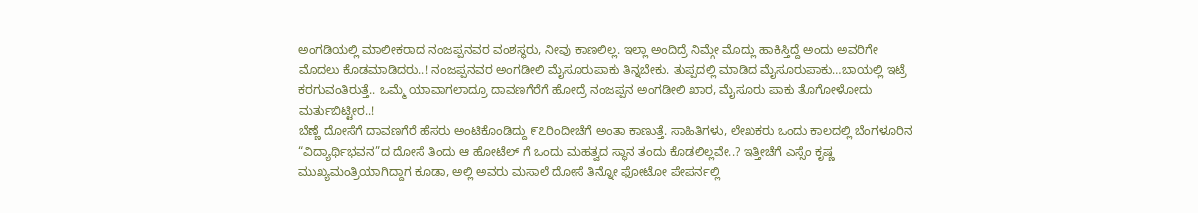ಅಂಗಡಿಯಲ್ಲಿ ಮಾಲೀಕರಾದ ನಂಜಪ್ಪನವರ ವಂಶಸ್ಥರು, ನೀವು ಕಾಣಲಿಲ್ಲ. ಇಲ್ಲಾ ಅಂದಿದ್ರೆ ನಿಮ್ಗೇ ಮೊದ್ಲು ಹಾಕಿಸ್ತಿದ್ದೆ ಅಂದು ಅವರಿಗೇ ಮೊದಲು ಕೊಡಮಾಡಿದರು..! ನಂಜಪ್ಪನವರ ಅಂಗಡೀಲಿ ಮೈಸೂರುಪಾಕು ತಿನ್ನಬೇಕು. ತುಪ್ಪದಲ್ಲಿ ಮಾಡಿದ ಮೈಸೂರುಪಾಕು…ಬಾಯಲ್ಲಿ ಇಟ್ರೆ ಕರಗುವಂತಿರುತ್ತೆ.. ಒಮ್ಮೆ ಯಾವಾಗಲಾದ್ರೂ ದಾವಣಗೆರೆಗೆ ಹೋದ್ರೆ ನಂಜಪ್ಪನ ಅಂಗಡೀಲಿ ಖಾರ, ಮೈಸೂರು ಪಾಕು ತೊಗೋಳೋದು ಮರ್ತುಬಿಟ್ಟೀರ..!
ಬೆಣ್ಣೆ ದೋಸೆಗೆ ದಾವಣಗೆರೆ ಹೆಸರು ಅಂಟಿಕೊಂಡಿದ್ದು ೯೭ರಿಂದೀಚೆಗೆ ಅಂತಾ ಕಾಣುತ್ತೆ. ಸಾಹಿತಿಗಳು, ಲೇಖಕರು ಒಂದು ಕಾಲದಲ್ಲಿ ಬೆಂಗಳೂರಿನ “ವಿದ್ಯಾರ್ಥಿಭವನ”ದ ದೋಸೆ ತಿಂದು ಆ ಹೋಟೆಲ್ ಗೆ ಒಂದು ಮಹತ್ವದ ಸ್ಥಾನ ತಂದು ಕೊಡಲಿಲ್ಲವೇ..? ಇತ್ತೀಚೆಗೆ ಎಸ್ಸೆಂ ಕೃಷ್ಣ ಮುಖ್ಯಮಂತ್ರಿಯಾಗಿದ್ದಾಗ ಕೂಡಾ, ಅಲ್ಲಿ ಅವರು ಮಸಾಲೆ ದೋಸೆ ತಿನ್ನೋ ಫೋಟೋ ಪೇಪರ್ನಲ್ಲಿ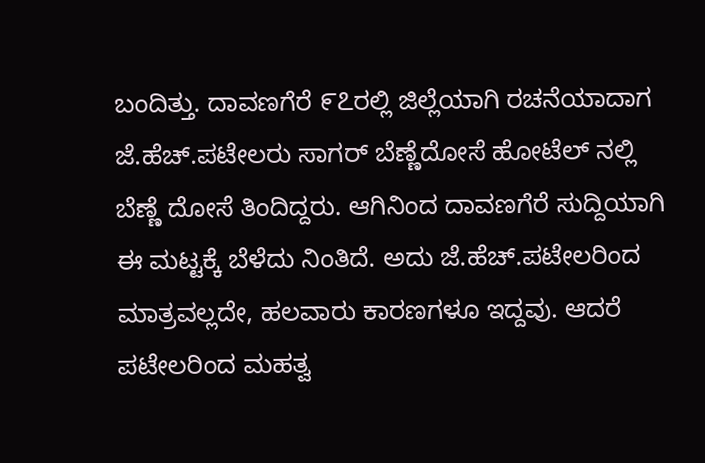ಬಂದಿತ್ತು. ದಾವಣಗೆರೆ ೯೭ರಲ್ಲಿ ಜಿಲ್ಲೆಯಾಗಿ ರಚನೆಯಾದಾಗ ಜೆ.ಹೆಚ್.ಪಟೇಲರು ಸಾಗರ್ ಬೆಣ್ಣೆದೋಸೆ ಹೋಟೆಲ್ ನಲ್ಲಿ ಬೆಣ್ಣೆ ದೋಸೆ ತಿಂದಿದ್ದರು. ಆಗಿನಿಂದ ದಾವಣಗೆರೆ ಸುದ್ದಿಯಾಗಿ ಈ ಮಟ್ಟಕ್ಕೆ ಬೆಳೆದು ನಿಂತಿದೆ. ಅದು ಜೆ.ಹೆಚ್.ಪಟೇಲರಿಂದ ಮಾತ್ರವಲ್ಲದೇ, ಹಲವಾರು ಕಾರಣಗಳೂ ಇದ್ದವು. ಆದರೆ ಪಟೇಲರಿಂದ ಮಹತ್ವ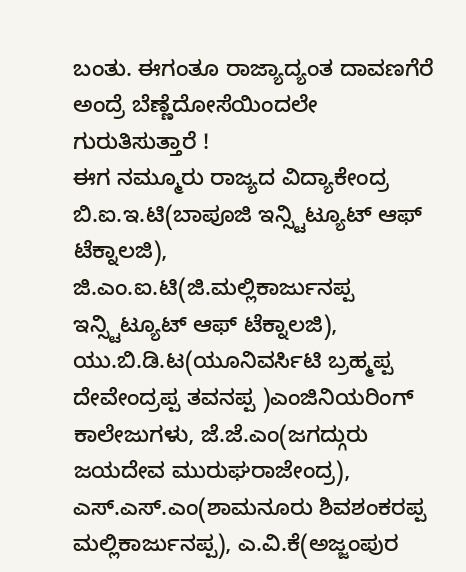ಬಂತು. ಈಗಂತೂ ರಾಜ್ಯಾದ್ಯಂತ ದಾವಣಗೆರೆ ಅಂದ್ರೆ ಬೆಣ್ಣೆದೋಸೆಯಿಂದಲೇ ಗುರುತಿಸುತ್ತಾರೆ !
ಈಗ ನಮ್ಮೂರು ರಾಜ್ಯದ ವಿದ್ಯಾಕೇಂದ್ರ ಬಿ.ಐ.ಇ.ಟಿ(ಬಾಪೂಜಿ ಇನ್ಸ್ಟಿಟ್ಯೂಟ್ ಆಫ್ ಟೆಕ್ನಾಲಜಿ), ಜಿ.ಎಂ.ಐ.ಟಿ(ಜಿ.ಮಲ್ಲಿಕಾರ್ಜುನಪ್ಪ ಇನ್ಸ್ಟಿಟ್ಯೂಟ್ ಆಫ್ ಟೆಕ್ನಾಲಜಿ), ಯು.ಬಿ.ಡಿ.ಟ(ಯೂನಿವರ್ಸಿಟಿ ಬ್ರಹ್ಮಪ್ಪ ದೇವೇಂದ್ರಪ್ಪ ತವನಪ್ಪ )ಎಂಜಿನಿಯರಿಂಗ್ ಕಾಲೇಜುಗಳು, ಜೆ.ಜೆ.ಎಂ(ಜಗದ್ಗುರು ಜಯದೇವ ಮುರುಘರಾಜೇಂದ್ರ), ಎಸ್.ಎಸ್.ಎಂ(ಶಾಮನೂರು ಶಿವಶಂಕರಪ್ಪ ಮಲ್ಲಿಕಾರ್ಜುನಪ್ಪ), ಎ.ವಿ.ಕೆ(ಅಜ್ಜಂಪುರ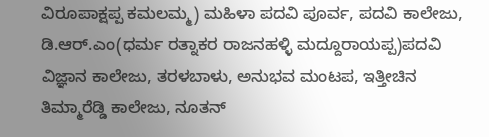ವಿರೂಪಾಕ್ಷಪ್ಪ ಕಮಲಮ್ಮ) ಮಹಿಳಾ ಪದವಿ ಪೂರ್ವ, ಪದವಿ ಕಾಲೇಜು, ಡಿ.ಆರ್.ಎಂ(ಧರ್ಮ ರತ್ನಾಕರ ರಾಜನಹಳ್ಳಿ ಮದ್ದೂರಾಯಪ್ಪ)ಪದವಿ ವಿಜ್ಞಾನ ಕಾಲೇಜು, ತರಳಬಾಳು, ಅನುಭವ ಮಂಟಪ, ಇತ್ತೀಚಿನ ತಿಮ್ಮಾರೆಡ್ಡಿ ಕಾಲೇಜು, ನೂತನ್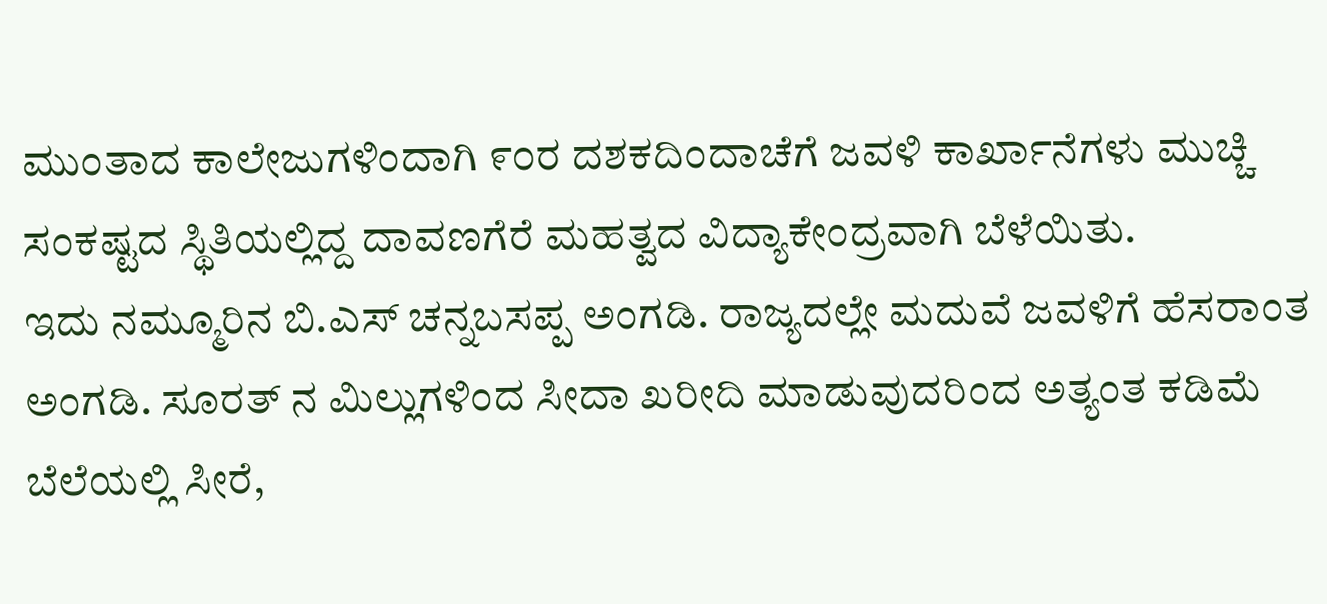ಮುಂತಾದ ಕಾಲೇಜುಗಳಿಂದಾಗಿ ೯೦ರ ದಶಕದಿಂದಾಚೆಗೆ ಜವಳಿ ಕಾರ್ಖಾನೆಗಳು ಮುಚ್ಚಿ ಸಂಕಷ್ಟದ ಸ್ಥಿತಿಯಲ್ಲಿದ್ದ ದಾವಣಗೆರೆ ಮಹತ್ವದ ವಿದ್ಯಾಕೇಂದ್ರವಾಗಿ ಬೆಳೆಯಿತು.
ಇದು ನಮ್ಮೂರಿನ ಬಿ.ಎಸ್ ಚನ್ನಬಸಪ್ಪ ಅಂಗಡಿ. ರಾಜ್ಯದಲ್ಲೇ ಮದುವೆ ಜವಳಿಗೆ ಹೆಸರಾಂತ ಅಂಗಡಿ. ಸೂರತ್ ನ ಮಿಲ್ಲುಗಳಿಂದ ಸೀದಾ ಖರೀದಿ ಮಾಡುವುದರಿಂದ ಅತ್ಯಂತ ಕಡಿಮೆ ಬೆಲೆಯಲ್ಲಿ ಸೀರೆ,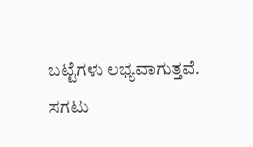ಬಟ್ಟೆಗಳು ಲಭ್ಯವಾಗುತ್ತವೆ. ಸಗಟು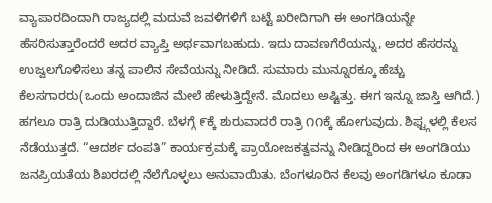ವ್ಯಾಪಾರದಿಂದಾಗಿ ರಾಜ್ಯದಲ್ಲಿ ಮದುವೆ ಜವಳಿಗಳಿಗೆ ಬಟ್ಟೆ ಖರೀದಿಗಾಗಿ ಈ ಅಂಗಡಿಯನ್ನೇ ಹೆಸರಿಸುತ್ತಾರೆಂದರೆ ಅದರ ವ್ಯಾಪ್ತಿ ಅರ್ಥವಾಗಬಹುದು. ಇದು ದಾವಣಗೆರೆಯನ್ನು, ಅದರ ಹೆಸರನ್ನು ಉಜ್ವಲಗೊಳಿಸಲು ತನ್ನ ಪಾಲಿನ ಸೇವೆಯನ್ನು ನೀಡಿದೆ. ಸುಮಾರು ಮುನ್ನೂರಕ್ಕೂ ಹೆಚ್ಚು ಕೆಲಸಗಾರರು(ಒಂದು ಅಂದಾಜಿನ ಮೇಲೆ ಹೇಳುತ್ತಿದ್ದೇನೆ. ಮೊದಲು ಅಷ್ಟಿತ್ತು. ಈಗ ಇನ್ನೂ ಜಾಸ್ತಿ ಆಗಿದೆ.) ಹಗಲೂ ರಾತ್ರಿ ದುಡಿಯುತ್ತಿದ್ದಾರೆ. ಬೆಳಗ್ಗೆ ೯ಕ್ಕೆ ಶುರುವಾದರೆ ರಾತ್ರಿ ೧೧ಕ್ಕೆ ಹೋಗುವುದು. ಶಿಫ್ಟ್ಗಳಲ್ಲಿ ಕೆಲಸ ನೆಡೆಯುತ್ತದೆ. “ಆದರ್ಶ ದಂಪತಿ” ಕಾರ್ಯಕ್ರಮಕ್ಕೆ ಪ್ರಾಯೋಜಕತ್ವವನ್ನು ನೀಡಿದ್ದರಿಂದ ಈ ಅಂಗಡಿಯು ಜನಪ್ರಿಯತೆಯ ಶಿಖರದಲ್ಲಿ ನೆಲೆಗೊಳ್ಳಲು ಅನುವಾಯಿತು. ಬೆಂಗಳೂರಿನ ಕೆಲವು ಅಂಗಡಿಗಳೂ ಕೂಡಾ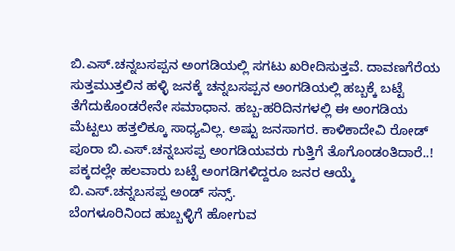ಬಿ.ಎಸ್.ಚನ್ನಬಸಪ್ಪನ ಅಂಗಡಿಯಲ್ಲಿ ಸಗಟು ಖರೀದಿಸುತ್ತವೆ. ದಾವಣಗೆರೆಯ ಸುತ್ತಮುತ್ತಲಿನ ಹಳ್ಳಿ ಜನಕ್ಕೆ ಚನ್ನಬಸಪ್ಪನ ಅಂಗಡಿಯಲ್ಲಿ ಹಬ್ಬಕ್ಕೆ ಬಟ್ಟೆ ತೆಗೆದುಕೊಂಡರೇನೇ ಸಮಾಧಾನ. ಹಬ್ಬ-ಹರಿದಿನಗಳಲ್ಲಿ ಈ ಅಂಗಡಿಯ ಮೆಟ್ಟಲು ಹತ್ತಲಿಕ್ಕೂ ಸಾಧ್ಯವಿಲ್ಲ. ಅಷ್ಟು ಜನಸಾಗರ. ಕಾಳಿಕಾದೇವಿ ರೋಡ್ ಪೂರಾ ಬಿ.ಎಸ್.ಚನ್ನಬಸಪ್ಪ ಅಂಗಡಿಯವರು ಗುತ್ತಿಗೆ ತೊಗೊಂಡಂತಿದಾರೆ..! ಪಕ್ಕದಲ್ಲೇ ಹಲವಾರು ಬಟ್ಟೆ ಅಂಗಡಿಗಳಿದ್ದರೂ ಜನರ ಆಯ್ಕೆ ಬಿ.ಎಸ್.ಚನ್ನಬಸಪ್ಪ ಅಂಡ್ ಸನ್ಸ್.
ಬೆಂಗಳೂರಿನಿಂದ ಹುಬ್ಬಳ್ಳಿಗೆ ಹೋಗುವ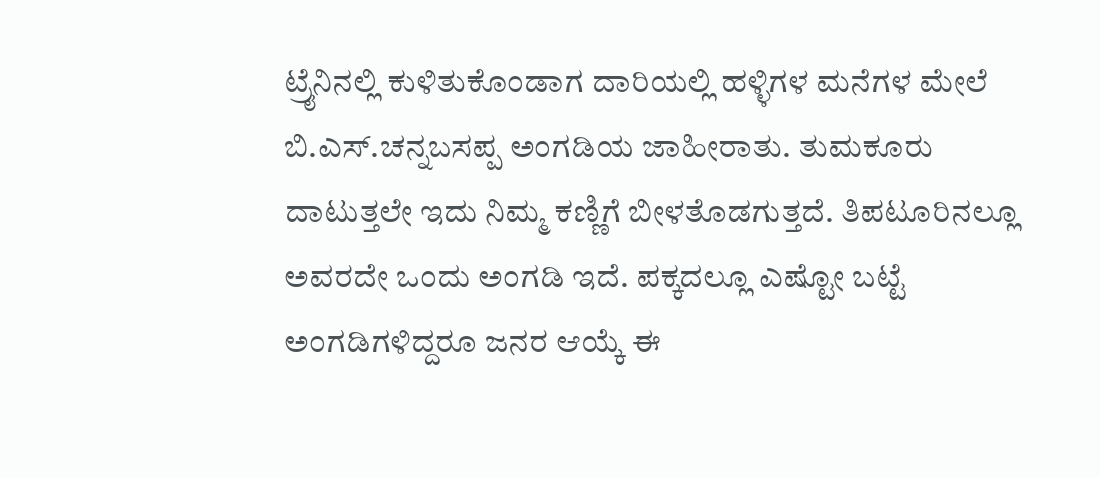ಟ್ರೈನಿನಲ್ಲಿ ಕುಳಿತುಕೊಂಡಾಗ ದಾರಿಯಲ್ಲಿ ಹಳ್ಳಿಗಳ ಮನೆಗಳ ಮೇಲೆ ಬಿ.ಎಸ್.ಚನ್ನಬಸಪ್ಪ ಅಂಗಡಿಯ ಜಾಹೀರಾತು. ತುಮಕೂರು ದಾಟುತ್ತಲೇ ಇದು ನಿಮ್ಮ ಕಣ್ಣಿಗೆ ಬೀಳತೊಡಗುತ್ತದೆ. ತಿಪಟೂರಿನಲ್ಲೂ ಅವರದೇ ಒಂದು ಅಂಗಡಿ ಇದೆ. ಪಕ್ಕದಲ್ಲೂ ಎಷ್ಟೋ ಬಟ್ಟೆ ಅಂಗಡಿಗಳಿದ್ದರೂ ಜನರ ಆಯ್ಕೆ ಈ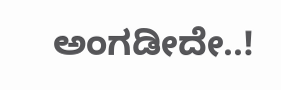ಅಂಗಡೀದೇ..!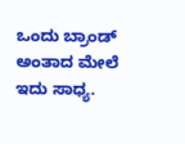ಒಂದು ಬ್ರಾಂಡ್ ಅಂತಾದ ಮೇಲೆ ಇದು ಸಾಧ್ಯ.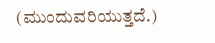(ಮುಂದುವರಿಯುತ್ತದೆ.)